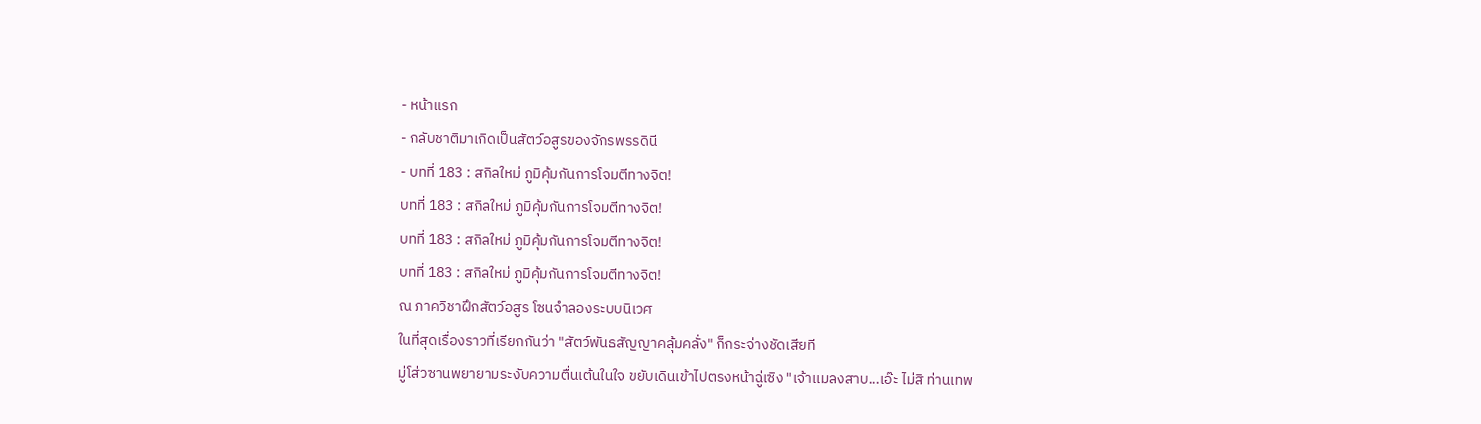- หน้าแรก
- กลับชาติมาเกิดเป็นสัตว์อสูรของจักรพรรดินี
- บทที่ 183 : สกิลใหม่ ภูมิคุ้มกันการโจมตีทางจิต!
บทที่ 183 : สกิลใหม่ ภูมิคุ้มกันการโจมตีทางจิต!
บทที่ 183 : สกิลใหม่ ภูมิคุ้มกันการโจมตีทางจิต!
บทที่ 183 : สกิลใหม่ ภูมิคุ้มกันการโจมตีทางจิต!
ณ ภาควิชาฝึกสัตว์อสูร โซนจำลองระบบนิเวศ
ในที่สุดเรื่องราวที่เรียกกันว่า "สัตว์พันธสัญญาคลุ้มคลั่ง" ก็กระจ่างชัดเสียที
มู่โส่วซานพยายามระงับความตื่นเต้นในใจ ขยับเดินเข้าไปตรงหน้าฉู่เซิง "เจ้าเเมลงสาบ...เอ๊ะ ไม่สิ ท่านเทพ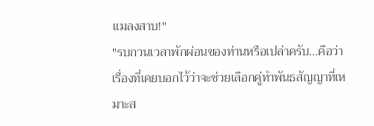เเมลงสาบ!"
"รบกวนเวลาพักผ่อนของท่านหรือเปล่าครับ...คือว่า เรื่องที่เคยบอกไว้ว่าจะช่วยเลือกคู่ทำพันธสัญญาที่เหมาะส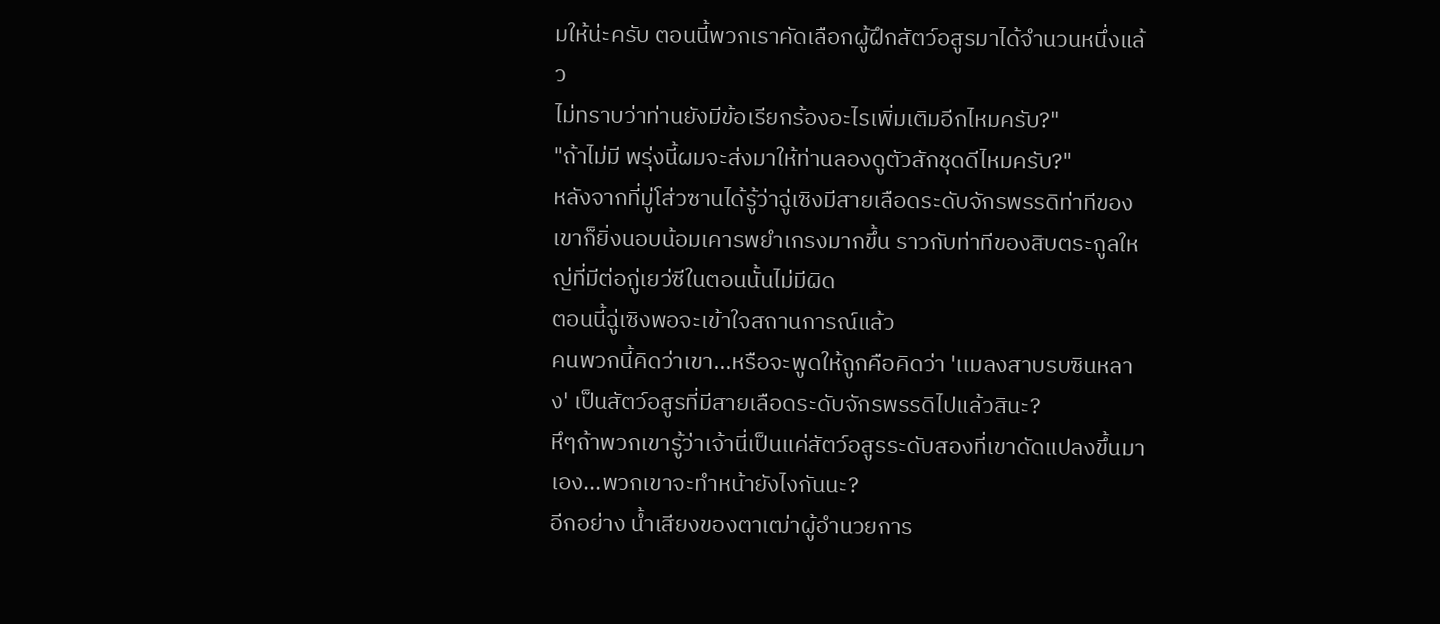มให้น่ะครับ ตอนนี้พวกเราคัดเลือกผู้ฝึกสัตว์อสูรมาได้จำนวนหนึ่งแล้ว
ไม่ทราบว่าท่านยังมีข้อเรียกร้องอะไรเพิ่มเติมอีกไหมครับ?"
"ถ้าไม่มี พรุ่งนี้ผมจะส่งมาให้ท่านลองดูตัวสักชุดดีไหมครับ?"
หลังจากที่มู่โส่วซานได้รู้ว่าฉู่เซิงมีสายเลือดระดับจักรพรรดิท่าทีของเขาก็ยิ่งนอบน้อมเคารพยำเกรงมากขึ้น ราวกับท่าทีของสิบตระกูลใหญ่ที่มีต่อกู่เยว่ซีในตอนนั้นไม่มีผิด
ตอนนี้ฉู่เซิงพอจะเข้าใจสถานการณ์แล้ว
คนพวกนี้คิดว่าเขา...หรือจะพูดให้ถูกคือคิดว่า 'เเมลงสาบรบซินหลาง' เป็นสัตว์อสูรที่มีสายเลือดระดับจักรพรรดิไปแล้วสินะ?
หึๆถ้าพวกเขารู้ว่าเจ้านี่เป็นแค่สัตว์อสูรระดับสองที่เขาดัดแปลงขึ้นมาเอง...พวกเขาจะทำหน้ายังไงกันนะ?
อีกอย่าง น้ำเสียงของตาเฒ่าผู้อำนวยการ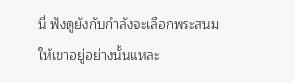นี่ ฟังดูยังกับกำลังจะเลือกพระสนมให้เขาอยู่อย่างนั้นแหละ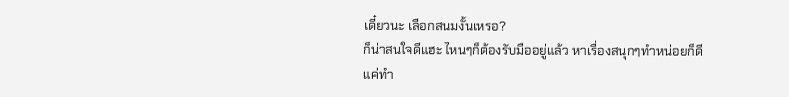เดี๋ยวนะ เลือกสนมงั้นเหรอ?
ก็น่าสนใจดีแฮะ ไหนๆก็ต้องรับมืออยู่แล้ว หาเรื่องสนุกๆทำหน่อยก็ดี
แค่ทำ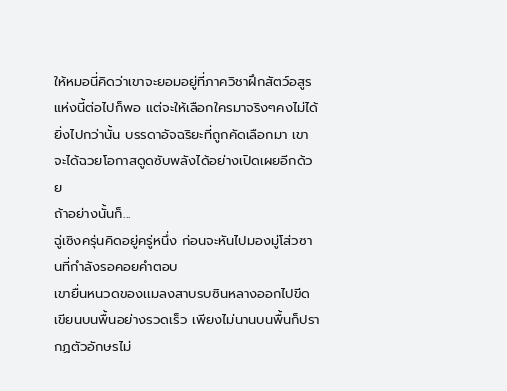ให้หมอนี่คิดว่าเขาจะยอมอยู่ที่ภาควิชาฝึกสัตว์อสูรแห่งนี้ต่อไปก็พอ แต่จะให้เลือกใครมาจริงๆคงไม่ได้
ยิ่งไปกว่านั้น บรรดาอัจฉริยะที่ถูกคัดเลือกมา เขาจะได้ฉวยโอกาสดูดซับพลังได้อย่างเปิดเผยอีกด้วย
ถ้าอย่างนั้นก็...
ฉู่เซิงครุ่นคิดอยู่ครู่หนึ่ง ก่อนจะหันไปมองมู่โส่วซานที่กำลังรอคอยคำตอบ
เขายื่นหนวดของเเมลงสาบรบซินหลางออกไปขีดเขียนบนพื้นอย่างรวดเร็ว เพียงไม่นานบนพื้นก็ปรากฏตัวอักษรไม่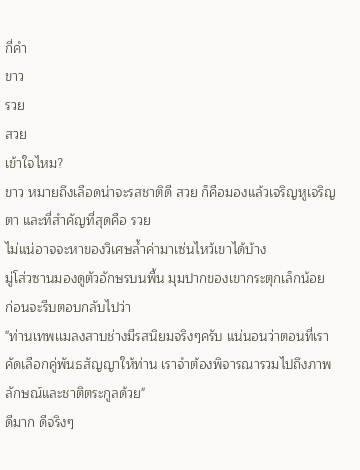กี่คำ
ขาว
รวย
สวย
เข้าใจไหม?
ขาว หมายถึงเลือดน่าจะรสชาติดี สวย ก็คือมองแล้วเจริญหูเจริญตา และที่สำคัญที่สุดคือ รวย
ไม่แน่อาจจะหาของวิเศษล้ำค่ามาเซ่นไหว้เขาได้บ้าง
มู่โส่วซานมองดูตัวอักษรบนพื้น มุมปากของเขากระตุกเล็กน้อย ก่อนจะรีบตอบกลับไปว่า
"ท่านเทพเเมลงสาบช่างมีรสนิยมจริงๆครับ แน่นอนว่าตอนที่เราคัดเลือกคู่พันธสัญญาให้ท่าน เราจำต้องพิจารณารวมไปถึงภาพลักษณ์และชาติตระกูลด้วย"
ดีมาก ดีจริงๆ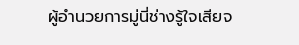ผู้อำนวยการมู่นี่ช่างรู้ใจเสียจ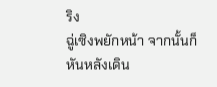ริง
ฉู่เซิงพยักหน้า จากนั้นก็หันหลังเดิน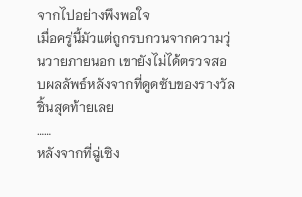จากไปอย่างพึงพอใจ
เมื่อครู่นี้มัวแต่ถูกรบกวนจากความวุ่นวายภายนอก เขายังไม่ได้ตรวจสอบผลลัพธ์หลังจากที่ดูดซับของรางวัลชิ้นสุดท้ายเลย
……
หลังจากที่ฉู่เซิง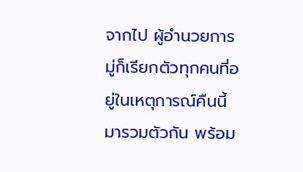จากไป ผู้อำนวยการมู่ก็เรียกตัวทุกคนที่อยู่ในเหตุการณ์คืนนี้มารวมตัวกัน พร้อม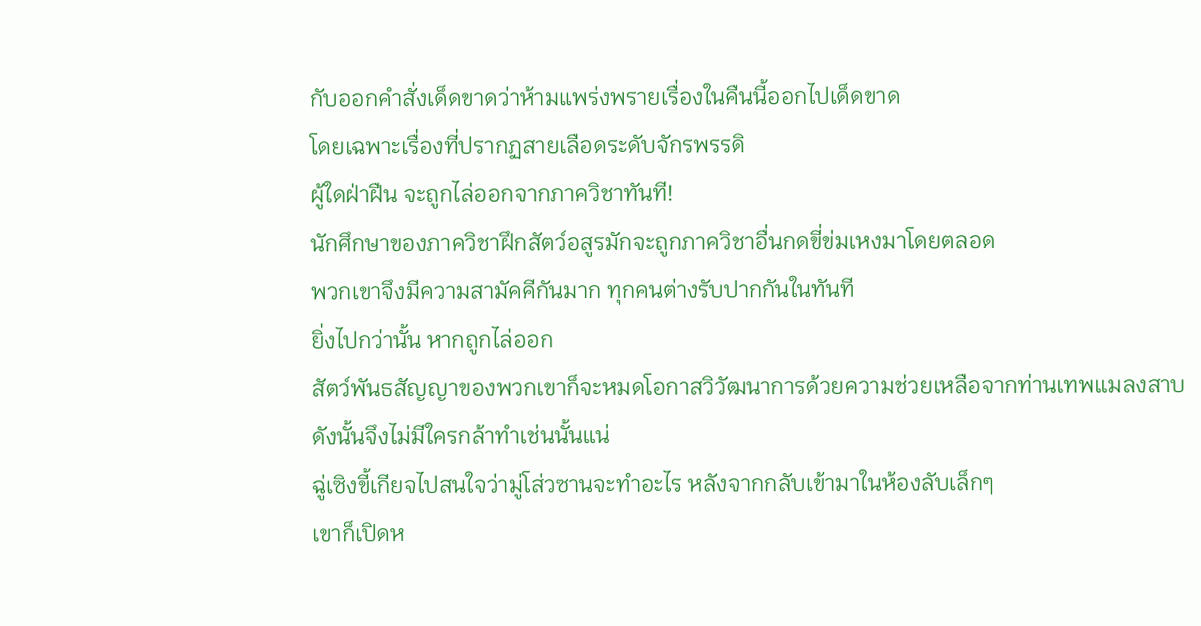กับออกคำสั่งเด็ดขาดว่าห้ามแพร่งพรายเรื่องในคืนนี้ออกไปเด็ดขาด
โดยเฉพาะเรื่องที่ปรากฏสายเลือดระดับจักรพรรดิ
ผู้ใดฝ่าฝืน จะถูกไล่ออกจากภาควิชาทันที!
นักศึกษาของภาควิชาฝึกสัตว์อสูรมักจะถูกภาควิชาอื่นกดขี่ข่มเหงมาโดยตลอด
พวกเขาจึงมีความสามัคคีกันมาก ทุกคนต่างรับปากกันในทันที
ยิ่งไปกว่านั้น หากถูกไล่ออก
สัตว์พันธสัญญาของพวกเขาก็จะหมดโอกาสวิวัฒนาการด้วยความช่วยเหลือจากท่านเทพเเมลงสาบ
ดังนั้นจึงไม่มีใครกล้าทำเช่นนั้นแน่
ฉู่เซิงขี้เกียจไปสนใจว่ามู่โส่วซานจะทำอะไร หลังจากกลับเข้ามาในห้องลับเล็กๆ
เขาก็เปิดห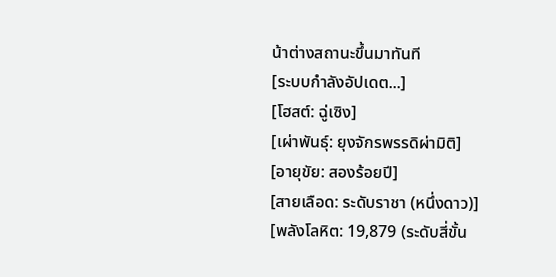น้าต่างสถานะขึ้นมาทันที
[ระบบกำลังอัปเดต...]
[โฮสต์: ฉู่เซิง]
[เผ่าพันธุ์: ยุงจักรพรรดิผ่ามิติ]
[อายุขัย: สองร้อยปี]
[สายเลือด: ระดับราชา (หนึ่งดาว)]
[พลังโลหิต: 19,879 (ระดับสี่ขั้น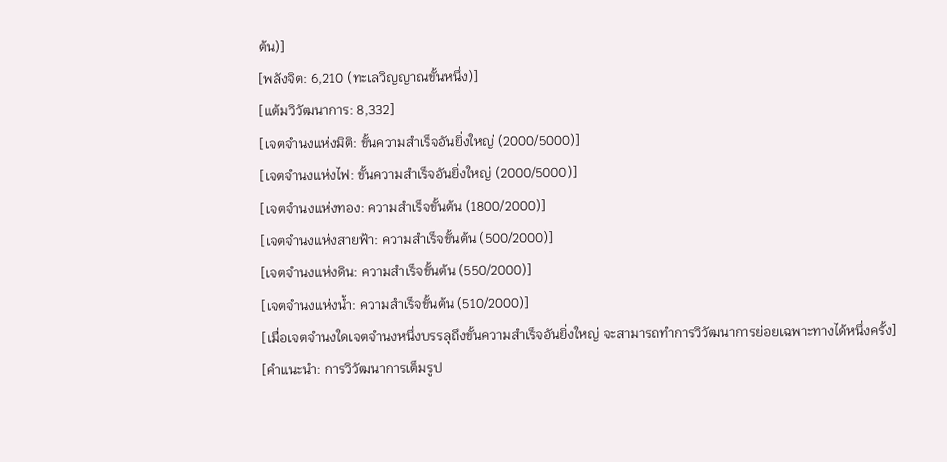ต้น)]
[พลังจิต: 6,210 (ทะเลวิญญาณขั้นหนึ่ง)]
[แต้มวิวัฒนาการ: 8,332]
[เจตจำนงแห่งมิติ: ขั้นความสำเร็จอันยิ่งใหญ่ (2000/5000)]
[เจตจำนงแห่งไฟ: ขั้นความสำเร็จอันยิ่งใหญ่ (2000/5000)]
[เจตจำนงแห่งทอง: ความสำเร็จขั้นต้น (1800/2000)]
[เจตจำนงแห่งสายฟ้า: ความสำเร็จขั้นต้น (500/2000)]
[เจตจำนงแห่งดิน: ความสำเร็จขั้นต้น (550/2000)]
[เจตจำนงแห่งน้ำ: ความสำเร็จขั้นต้น (510/2000)]
[เมื่อเจตจำนงใดเจตจำนงหนึ่งบรรลุถึงขั้นความสำเร็จอันยิ่งใหญ่ จะสามารถทำการวิวัฒนาการย่อยเฉพาะทางได้หนึ่งครั้ง]
[คำแนะนำ: การวิวัฒนาการเต็มรูป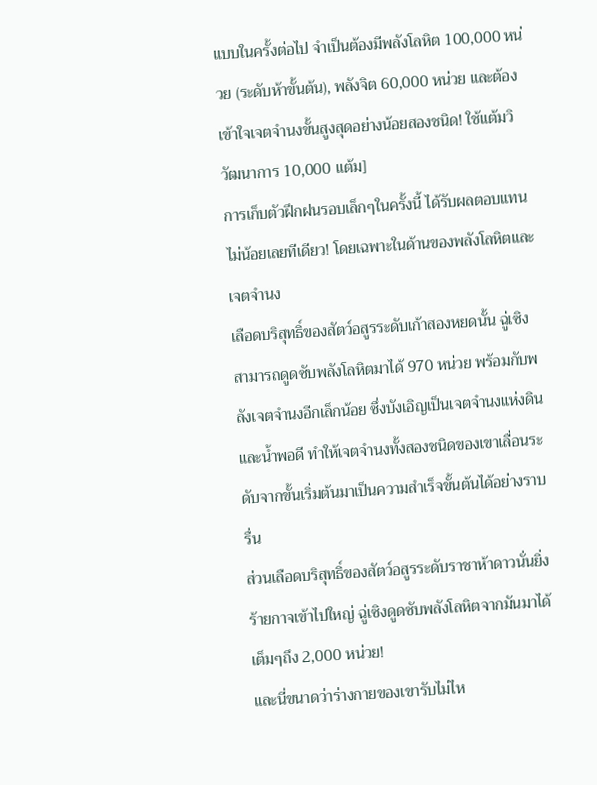แบบในครั้งต่อไป จำเป็นต้องมีพลังโลหิต 100,000 หน่วย (ระดับห้าขั้นต้น), พลังจิต 60,000 หน่วย และต้องเข้าใจเจตจำนงขั้นสูงสุดอย่างน้อยสองชนิด! ใช้แต้มวิวัฒนาการ 10,000 แต้ม]
การเก็บตัวฝึกฝนรอบเล็กๆในครั้งนี้ ได้รับผลตอบแทนไม่น้อยเลยทีเดียว! โดยเฉพาะในด้านของพลังโลหิตและเจตจำนง
เลือดบริสุทธิ์ของสัตว์อสูรระดับเก้าสองหยดนั้น ฉู่เซิงสามารถดูดซับพลังโลหิตมาได้ 970 หน่วย พร้อมกับพลังเจตจำนงอีกเล็กน้อย ซึ่งบังเอิญเป็นเจตจำนงแห่งดินและน้ำพอดี ทำให้เจตจำนงทั้งสองชนิดของเขาเลื่อนระดับจากขั้นเริ่มต้นมาเป็นความสำเร็จขั้นต้นได้อย่างราบรื่น
ส่วนเลือดบริสุทธิ์ของสัตว์อสูรระดับราชาห้าดาวนั่นยิ่งร้ายกาจเข้าไปใหญ่ ฉู่เซิงดูดซับพลังโลหิตจากมันมาได้เต็มๆถึง 2,000 หน่วย!
และนี่ขนาดว่าร่างกายของเขารับไม่ไห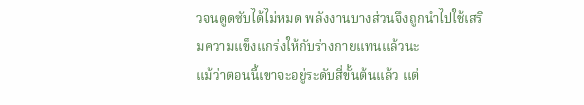วจนดูดซับได้ไม่หมด พลังงานบางส่วนจึงถูกนำไปใช้เสริมความแข็งแกร่งให้กับร่างกายแทนแล้วนะ
แม้ว่าตอนนี้เขาจะอยู่ระดับสี่ขั้นต้นแล้ว แต่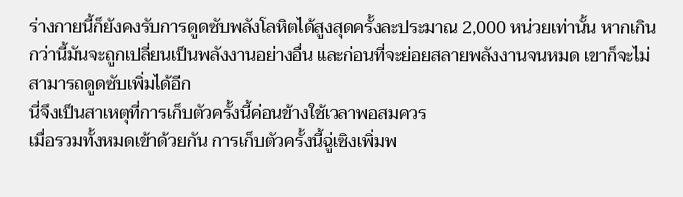ร่างกายนี้ก็ยังคงรับการดูดซับพลังโลหิตได้สูงสุดครั้งละประมาณ 2,000 หน่วยเท่านั้น หากเกินกว่านี้มันจะถูกเปลี่ยนเป็นพลังงานอย่างอื่น และก่อนที่จะย่อยสลายพลังงานจนหมด เขาก็จะไม่สามารถดูดซับเพิ่มได้อีก
นี่จึงเป็นสาเหตุที่การเก็บตัวครั้งนี้ค่อนข้างใช้เวลาพอสมควร
เมื่อรวมทั้งหมดเข้าด้วยกัน การเก็บตัวครั้งนี้ฉู่เซิงเพิ่มพ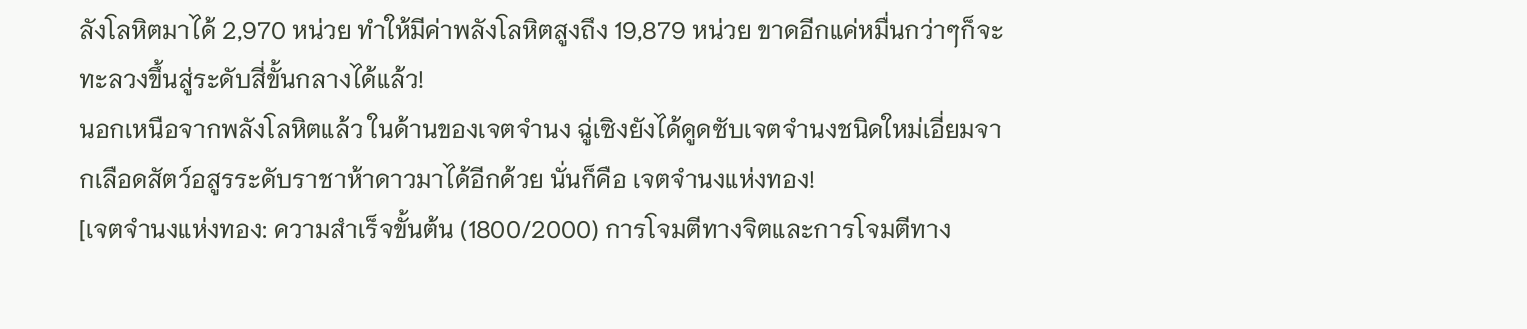ลังโลหิตมาได้ 2,970 หน่วย ทำให้มีค่าพลังโลหิตสูงถึง 19,879 หน่วย ขาดอีกแค่หมื่นกว่าๆก็จะทะลวงขึ้นสู่ระดับสี่ขั้นกลางได้แล้ว!
นอกเหนือจากพลังโลหิตแล้ว ในด้านของเจตจำนง ฉู่เซิงยังได้ดูดซับเจตจำนงชนิดใหม่เอี่ยมจากเลือดสัตว์อสูรระดับราชาห้าดาวมาได้อีกด้วย นั่นก็คือ เจตจำนงแห่งทอง!
[เจตจำนงแห่งทอง: ความสำเร็จขั้นต้น (1800/2000) การโจมตีทางจิตและการโจมตีทาง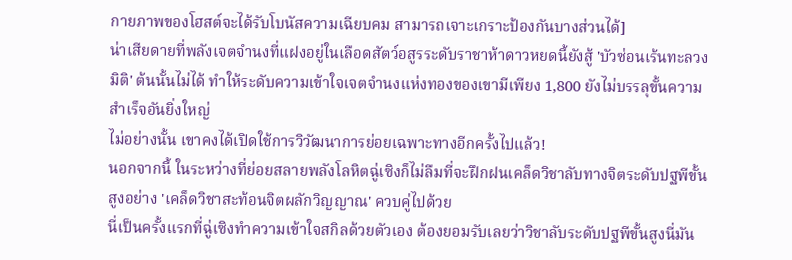กายภาพของโฮสต์จะได้รับโบนัสความเฉียบคม สามารถเจาะเกราะป้องกันบางส่วนได้]
น่าเสียดายที่พลังเจตจำนงที่แฝงอยู่ในเลือดสัตว์อสูรระดับราชาห้าดาวหยดนี้ยังสู้ 'บัวซ่อนเร้นทะลวงมิติ' ต้นนั้นไม่ได้ ทำให้ระดับความเข้าใจเจตจำนงแห่งทองของเขามีเพียง 1,800 ยังไม่บรรลุขั้นความสำเร็จอันยิ่งใหญ่
ไม่อย่างนั้น เขาคงได้เปิดใช้การวิวัฒนาการย่อยเฉพาะทางอีกครั้งไปแล้ว!
นอกจากนี้ ในระหว่างที่ย่อยสลายพลังโลหิตฉู่เซิงก็ไม่ลืมที่จะฝึกฝนเคล็ดวิชาลับทางจิตระดับปฐพีขั้นสูงอย่าง 'เคล็ดวิชาสะท้อนจิตผลักวิญญาณ' ควบคู่ไปด้วย
นี่เป็นครั้งแรกที่ฉู่เซิงทำความเข้าใจสกิลด้วยตัวเอง ต้องยอมรับเลยว่าวิชาลับระดับปฐพีขั้นสูงนี่มัน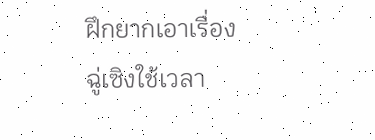ฝึกยากเอาเรื่อง
ฉู่เซิงใช้เวลา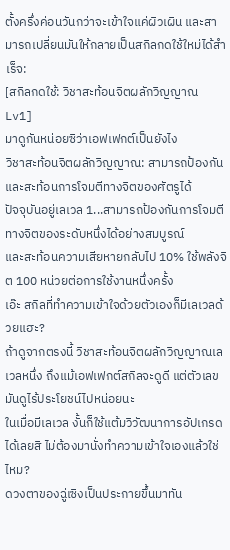ตั้งครึ่งค่อนวันกว่าจะเข้าใจแค่ผิวเผิน และสามารถเปลี่ยนมันให้กลายเป็นสกิลกดใช้ใหม่ได้สำเร็จ:
[สกิลกดใช้: วิชาสะท้อนจิตผลักวิญญาณ Lv1]
มาดูกันหน่อยซิว่าเอฟเฟกต์เป็นยังไง
วิชาสะท้อนจิตผลักวิญญาณ: สามารถป้องกันและสะท้อนการโจมตีทางจิตของศัตรูได้
ปัจจุบันอยู่เลเวล 1...สามารถป้องกันการโจมตีทางจิตของระดับหนึ่งได้อย่างสมบูรณ์
และสะท้อนความเสียหายกลับไป 10% ใช้พลังจิต 100 หน่วยต่อการใช้งานหนึ่งครั้ง
เอ๊ะ สกิลที่ทำความเข้าใจด้วยตัวเองก็มีเลเวลด้วยแฮะ?
ถ้าดูจากตรงนี้ วิชาสะท้อนจิตผลักวิญญาณเลเวลหนึ่ง ถึงแม้เอฟเฟกต์สกิลจะดูดี แต่ตัวเลขมันดูไร้ประโยชน์ไปหน่อยนะ
ในเมื่อมีเลเวล งั้นก็ใช้แต้มวิวัฒนาการอัปเกรดได้เลยสิ ไม่ต้องมานั่งทำความเข้าใจเองแล้วใช่ไหม?
ดวงตาของฉู่เซิงเป็นประกายขึ้นมาทัน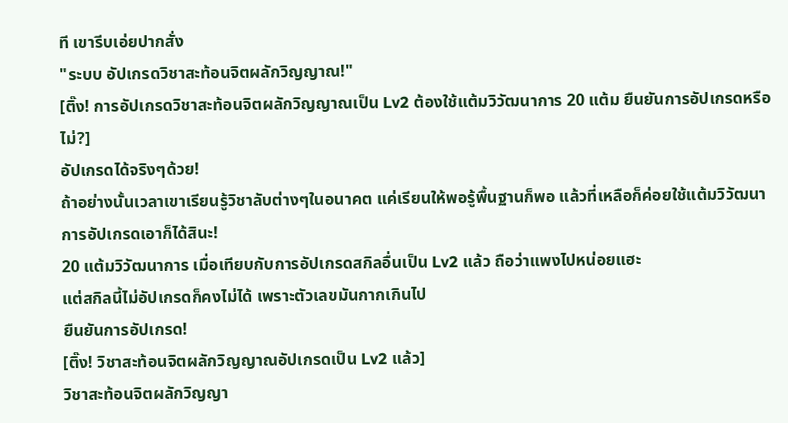ที เขารีบเอ่ยปากสั่ง
"ระบบ อัปเกรดวิชาสะท้อนจิตผลักวิญญาณ!"
[ติ๊ง! การอัปเกรดวิชาสะท้อนจิตผลักวิญญาณเป็น Lv2 ต้องใช้แต้มวิวัฒนาการ 20 แต้ม ยืนยันการอัปเกรดหรือไม่?]
อัปเกรดได้จริงๆด้วย!
ถ้าอย่างนั้นเวลาเขาเรียนรู้วิชาลับต่างๆในอนาคต แค่เรียนให้พอรู้พื้นฐานก็พอ แล้วที่เหลือก็ค่อยใช้แต้มวิวัฒนาการอัปเกรดเอาก็ได้สินะ!
20 แต้มวิวัฒนาการ เมื่อเทียบกับการอัปเกรดสกิลอื่นเป็น Lv2 แล้ว ถือว่าแพงไปหน่อยแฮะ
แต่สกิลนี้ไม่อัปเกรดก็คงไม่ได้ เพราะตัวเลขมันกากเกินไป
ยืนยันการอัปเกรด!
[ติ๊ง! วิชาสะท้อนจิตผลักวิญญาณอัปเกรดเป็น Lv2 แล้ว]
วิชาสะท้อนจิตผลักวิญญา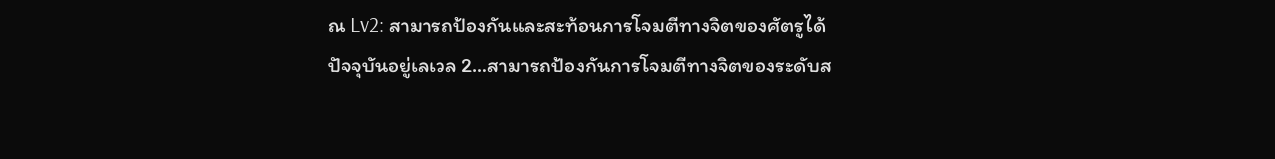ณ Lv2: สามารถป้องกันและสะท้อนการโจมตีทางจิตของศัตรูได้
ปัจจุบันอยู่เลเวล 2…สามารถป้องกันการโจมตีทางจิตของระดับส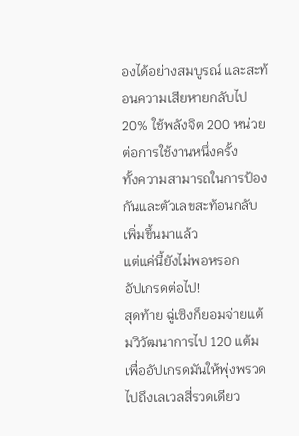องได้อย่างสมบูรณ์ และสะท้อนความเสียหายกลับไป 20% ใช้พลังจิต 200 หน่วยต่อการใช้งานหนึ่งครั้ง
ทั้งความสามารถในการป้องกันและตัวเลขสะท้อนกลับเพิ่มขึ้นมาแล้ว
แต่แค่นี้ยังไม่พอหรอก
อัปเกรดต่อไป!
สุดท้าย ฉู่เซิงก็ยอมจ่ายแต้มวิวัฒนาการไป 120 แต้ม เพื่ออัปเกรดมันให้พุ่งพรวดไปถึงเลเวลสี่รวดเดียว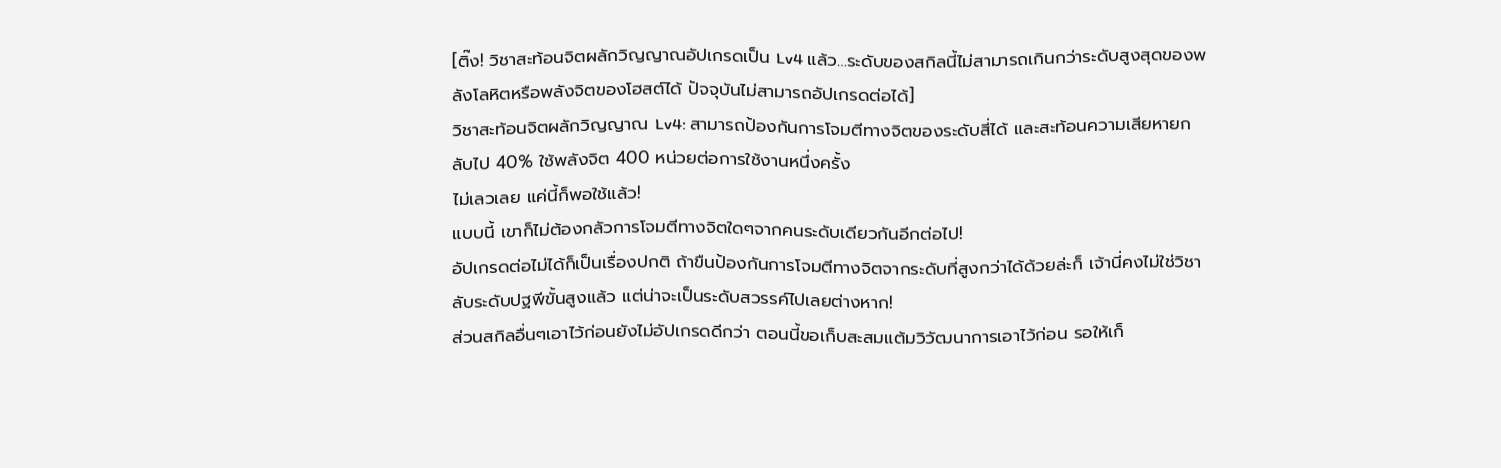[ติ๊ง! วิชาสะท้อนจิตผลักวิญญาณอัปเกรดเป็น Lv4 แล้ว…ระดับของสกิลนี้ไม่สามารถเกินกว่าระดับสูงสุดของพลังโลหิตหรือพลังจิตของโฮสต์ได้ ปัจจุบันไม่สามารถอัปเกรดต่อได้]
วิชาสะท้อนจิตผลักวิญญาณ Lv4: สามารถป้องกันการโจมตีทางจิตของระดับสี่ได้ และสะท้อนความเสียหายกลับไป 40% ใช้พลังจิต 400 หน่วยต่อการใช้งานหนึ่งครั้ง
ไม่เลวเลย แค่นี้ก็พอใช้แล้ว!
แบบนี้ เขาก็ไม่ต้องกลัวการโจมตีทางจิตใดๆจากคนระดับเดียวกันอีกต่อไป!
อัปเกรดต่อไม่ได้ก็เป็นเรื่องปกติ ถ้าขืนป้องกันการโจมตีทางจิตจากระดับที่สูงกว่าได้ด้วยล่ะก็ เจ้านี่คงไม่ใช่วิชาลับระดับปฐพีขั้นสูงแล้ว แต่น่าจะเป็นระดับสวรรค์ไปเลยต่างหาก!
ส่วนสกิลอื่นๆเอาไว้ก่อนยังไม่อัปเกรดดีกว่า ตอนนี้ขอเก็บสะสมแต้มวิวัฒนาการเอาไว้ก่อน รอให้เก็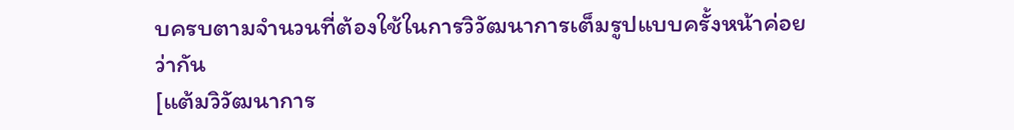บครบตามจำนวนที่ต้องใช้ในการวิวัฒนาการเต็มรูปแบบครั้งหน้าค่อยว่ากัน
[แต้มวิวัฒนาการ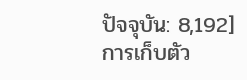ปัจจุบัน: 8,192]
การเก็บตัว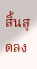สิ้นสุดลง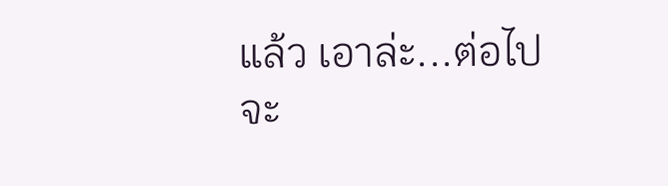แล้ว เอาล่ะ...ต่อไปจะ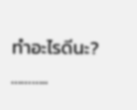ทำอะไรดีนะ?
………..